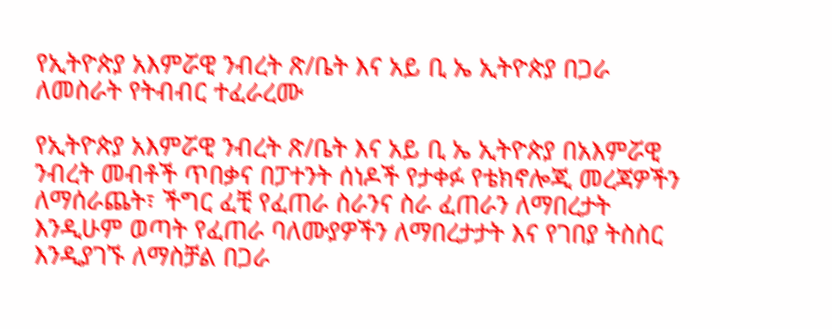የኢትዮጵያ አእምሯዊ ንብረት ጽ/ቤት እና አይ ቢ ኤ ኢትዮጵያ በጋራ ለመስራት የትብብር ተፈራረሙ

የኢትዮጵያ አእምሯዊ ንብረት ጽ/ቤት እና አይ ቢ ኤ ኢትዮጵያ በአእምሯዊ ንብረት መብቶች ጥበቃና በፓተንት ሰነዶች የታቀፉ የቴክኖሎጂ መረጃዎችን ለማሰራጨት፣ ችግር ፈቺ የፈጠራ ስራንና ስራ ፈጠራን ለማበረታት እንዲሁም ወጣት የፈጠራ ባለሙያዎችን ለማበረታታት እና የገበያ ትስስር እንዲያገኙ ለማስቻል በጋራ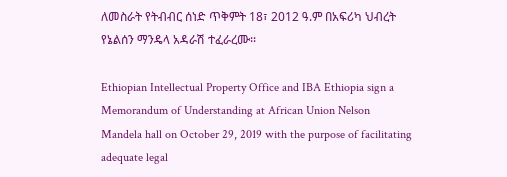ለመስራት የትብብር ሰነድ ጥቅምት 18፣ 2012 ዓ.ም በአፍሪካ ህብረት የኔልሰን ማንዴላ አዳራሽ ተፈራረሙ፡፡

Ethiopian Intellectual Property Office and IBA Ethiopia sign a Memorandum of Understanding at African Union Nelson Mandela hall on October 29, 2019 with the purpose of facilitating adequate legal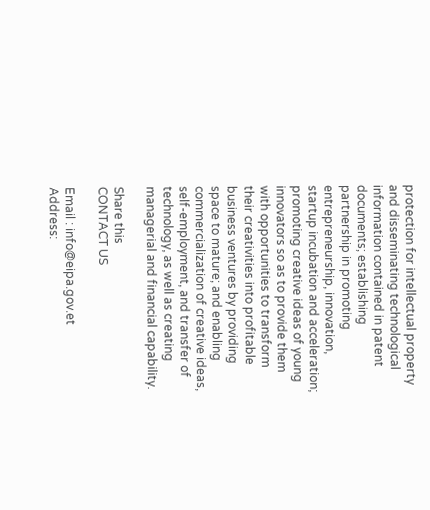protection for intellectual property and disseminating technological information contained in patent documents; establishing partnership in promoting entrepreneurship, innovation, startup incubation and acceleration; promoting creative ideas of young innovators so as to provide them with opportunities to transform their creativities into profitable business ventures by providing space to mature; and enabling commercialization of creative ideas, self-employment, and transfer of technology, as well as creating managerial and financial capability.

Share this
CONTACT US

Email : info@eipa.gov.et
Address: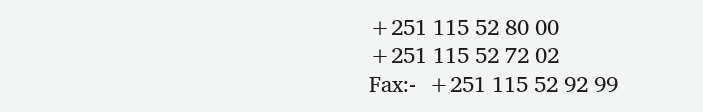+251 115 52 80 00
+251 115 52 72 02
Fax:-  +251 115 52 92 99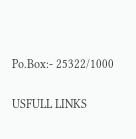Po.Box:- 25322/1000

USFULL LINKS